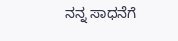ನನ್ನ ಸಾಧನೆಗೆ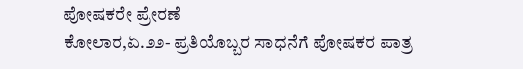ಪೋಷಕರೇ ಪ್ರೇರಣೆ
ಕೋಲಾರ,ಏ.೨೨- ಪ್ರತಿಯೊಬ್ಬರ ಸಾಧನೆಗೆ ಪೋಷಕರ ಪಾತ್ರ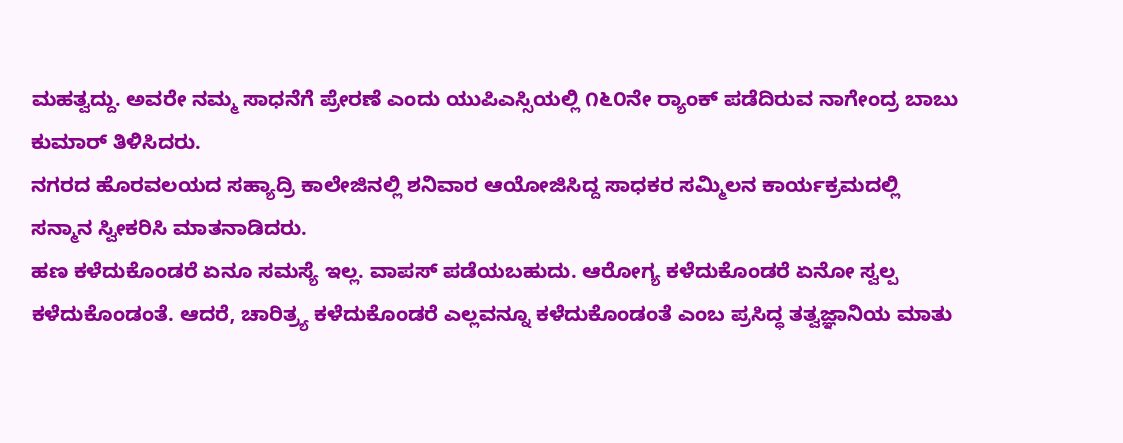ಮಹತ್ವದ್ದು. ಅವರೇ ನಮ್ಮ ಸಾಧನೆಗೆ ಪ್ರೇರಣೆ ಎಂದು ಯುಪಿಎಸ್ಸಿಯಲ್ಲಿ ೧೬೦ನೇ ರ್‍ಯಾಂಕ್ ಪಡೆದಿರುವ ನಾಗೇಂದ್ರ ಬಾಬು ಕುಮಾರ್ ತಿಳಿಸಿದರು.
ನಗರದ ಹೊರವಲಯದ ಸಹ್ಯಾದ್ರಿ ಕಾಲೇಜಿನಲ್ಲಿ ಶನಿವಾರ ಆಯೋಜಿಸಿದ್ದ ಸಾಧಕರ ಸಮ್ಮಿಲನ ಕಾರ್ಯಕ್ರಮದಲ್ಲಿ ಸನ್ಮಾನ ಸ್ವೀಕರಿಸಿ ಮಾತನಾಡಿದರು.
ಹಣ ಕಳೆದುಕೊಂಡರೆ ಏನೂ ಸಮಸ್ಯೆ ಇಲ್ಲ. ವಾಪಸ್ ಪಡೆಯಬಹುದು. ಆರೋಗ್ಯ ಕಳೆದುಕೊಂಡರೆ ಏನೋ ಸ್ವಲ್ಪ ಕಳೆದುಕೊಂಡಂತೆ. ಆದರೆ, ಚಾರಿತ್ರ್ಯ ಕಳೆದುಕೊಂಡರೆ ಎಲ್ಲವನ್ನೂ ಕಳೆದುಕೊಂಡಂತೆ ಎಂಬ ಪ್ರಸಿದ್ಧ ತತ್ವಜ್ಞಾನಿಯ ಮಾತು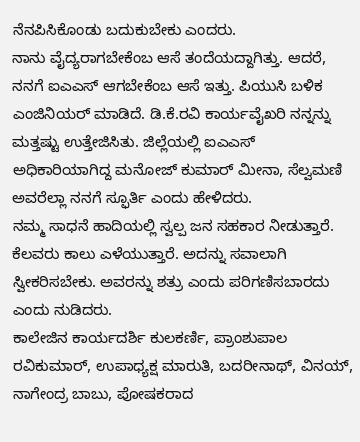ನೆನಪಿಸಿಕೊಂಡು ಬದುಕುಬೇಕು ಎಂದರು.
ನಾನು ವೈದ್ಯರಾಗಬೇಕೆಂಬ ಆಸೆ ತಂದೆಯದ್ದಾಗಿತ್ತು. ಆದರೆ, ನನಗೆ ಐಎಎಸ್ ಆಗಬೇಕೆಂಬ ಆಸೆ ಇತ್ತು. ಪಿಯುಸಿ ಬಳಿಕ ಎಂಜಿನಿಯರ್ ಮಾಡಿದೆ. ಡಿ.ಕೆ.ರವಿ ಕಾರ್ಯವೈಖರಿ ನನ್ನನ್ನು ಮತ್ತಷ್ಟು ಉತ್ತೇಜಿಸಿತು. ಜಿಲ್ಲೆಯಲ್ಲಿ ಐಎಎಸ್ ಅಧಿಕಾರಿಯಾಗಿದ್ದ ಮನೋಜ್ ಕುಮಾರ್ ಮೀನಾ, ಸೆಲ್ವಮಣಿ ಅವರೆಲ್ಲಾ ನನಗೆ ಸ್ಫೂರ್ತಿ ಎಂದು ಹೇಳಿದರು.
ನಮ್ಮ ಸಾಧನೆ ಹಾದಿಯಲ್ಲಿ ಸ್ವಲ್ಪ ಜನ ಸಹಕಾರ ನೀಡುತ್ತಾರೆ. ಕೆಲವರು ಕಾಲು ಎಳೆಯುತ್ತಾರೆ. ಅದನ್ನು ಸವಾಲಾಗಿ ಸ್ವೀಕರಿಸಬೇಕು. ಅವರನ್ನು ಶತ್ರು ಎಂದು ಪರಿಗಣಿಸಬಾರದು ಎಂದು ನುಡಿದರು.
ಕಾಲೇಜಿನ ಕಾರ್ಯದರ್ಶಿ ಕುಲಕರ್ಣಿ, ಪ್ರಾಂಶುಪಾಲ ರವಿಕುಮಾರ್, ಉಪಾಧ್ಯಕ್ಷ ಮಾರುತಿ, ಬದರೀನಾಥ್, ವಿನಯ್, ನಾಗೇಂದ್ರ ಬಾಬು, ಪೋಷಕರಾದ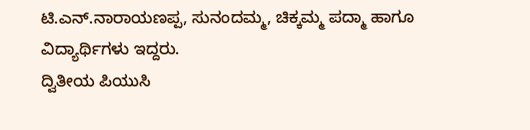ಟಿ.ಎನ್.ನಾರಾಯಣಪ್ಪ, ಸುನಂದಮ್ಮ, ಚಿಕ್ಕಮ್ಮ ಪದ್ಮಾ ಹಾಗೂ ವಿದ್ಯಾರ್ಥಿಗಳು ಇದ್ದರು.
ದ್ವಿತೀಯ ಪಿಯುಸಿ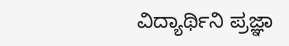ವಿದ್ಯಾರ್ಥಿನಿ ಪ್ರಜ್ಞಾ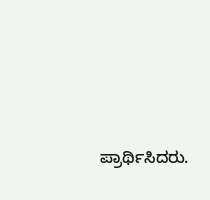ಪ್ರಾರ್ಥಿಸಿದರು.